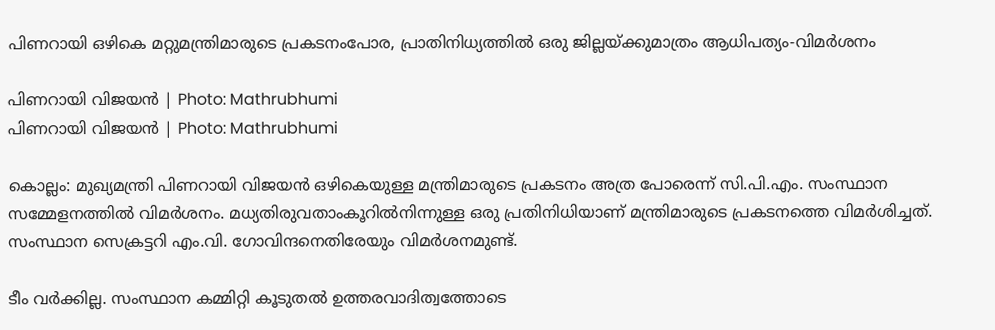പിണറായി ഒഴികെ മറ്റുമന്ത്രിമാരുടെ പ്രകടനംപോര, പ്രാതിനിധ്യത്തിൽ ഒരു ജില്ലയ്ക്കുമാത്രം ആധിപത്യം-വിമർശനം

പിണറായി വിജയന്‍ | Photo: Mathrubhumi
പിണറായി വിജയന്‍ | Photo: Mathrubhumi

കൊല്ലം: മുഖ്യമന്ത്രി പിണറായി വിജയന്‍ ഒഴികെയുള്ള മന്ത്രിമാരുടെ പ്രകടനം അത്ര പോരെന്ന് സി.പി.എം. സംസ്ഥാന സമ്മേളനത്തില്‍ വിമര്‍ശനം. മധ്യതിരുവതാംകൂറില്‍നിന്നുള്ള ഒരു പ്രതിനിധിയാണ് മന്ത്രിമാരുടെ പ്രകടനത്തെ വിമര്‍ശിച്ചത്. സംസ്ഥാന സെക്രട്ടറി എം.വി. ഗോവിന്ദനെതിരേയും വിമർശനമുണ്ട്.

ടീം വര്‍ക്കില്ല. സംസ്ഥാന കമ്മിറ്റി കൂടുതല്‍ ഉത്തരവാദിത്വത്തോടെ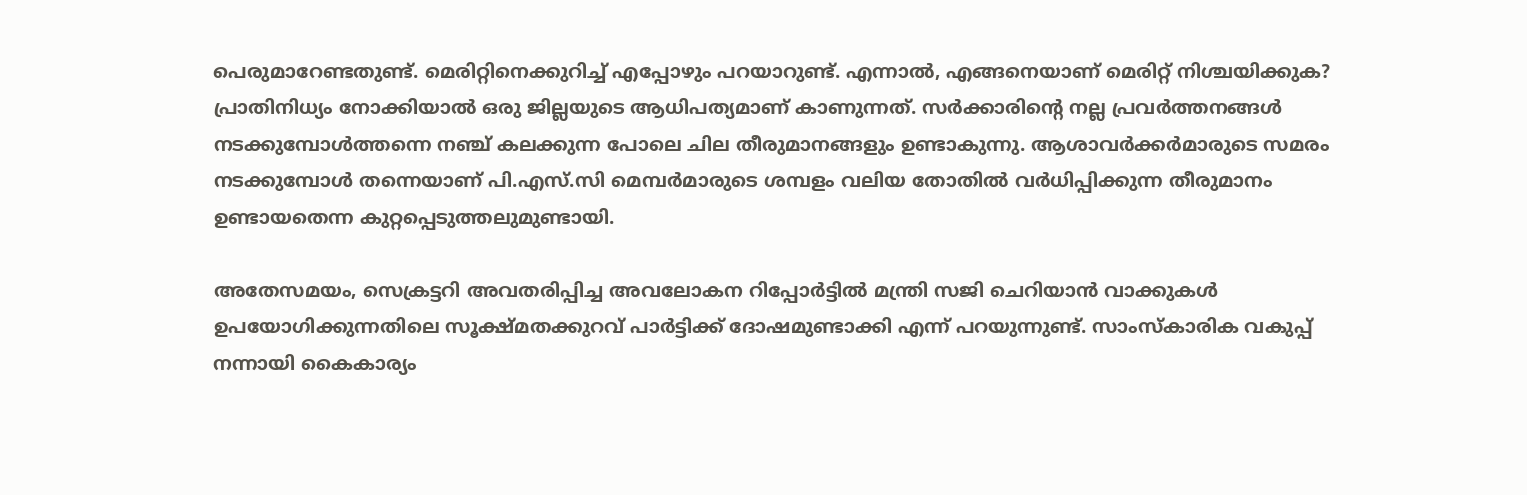പെരുമാറേണ്ടതുണ്ട്. മെരിറ്റിനെക്കുറിച്ച് എപ്പോഴും പറയാറുണ്ട്. എന്നാല്‍, എങ്ങനെയാണ് മെരിറ്റ് നിശ്ചയിക്കുക? പ്രാതിനിധ്യം നോക്കിയാല്‍ ഒരു ജില്ലയുടെ ആധിപത്യമാണ് കാണുന്നത്. സര്‍ക്കാരിന്റെ നല്ല പ്രവര്‍ത്തനങ്ങള്‍ നടക്കുമ്പോള്‍ത്തന്നെ നഞ്ച് കലക്കുന്ന പോലെ ചില തീരുമാനങ്ങളും ഉണ്ടാകുന്നു. ആശാവര്‍ക്കര്‍മാരുടെ സമരം നടക്കുമ്പോള്‍ തന്നെയാണ് പി.എസ്.സി മെമ്പര്‍മാരുടെ ശമ്പളം വലിയ തോതില്‍ വര്‍ധിപ്പിക്കുന്ന തീരുമാനം ഉണ്ടായതെന്ന കുറ്റപ്പെടുത്തലുമുണ്ടായി.

അതേസമയം, സെക്രട്ടറി അവതരിപ്പിച്ച അവലോകന റിപ്പോര്‍ട്ടില്‍ മന്ത്രി സജി ചെറിയാന്‍ വാക്കുകള്‍ ഉപയോഗിക്കുന്നതിലെ സൂക്ഷ്മതക്കുറവ് പാര്‍ട്ടിക്ക് ദോഷമുണ്ടാക്കി എന്ന് പറയുന്നുണ്ട്. സാംസ്‌കാരിക വകുപ്പ് നന്നായി കൈകാര്യം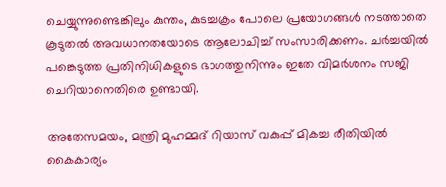ചെയ്യുന്നുണ്ടെങ്കിലും കുന്തം, കുടച്ചക്രം പോലെ പ്രയോഗങ്ങള്‍ നടത്താതെ കൂടുതല്‍ അവധാനതയോടെ ആലോചിച്ച് സംസാരിക്കണം. ചര്‍ച്ചയില്‍ പങ്കെടുത്ത പ്രതിനിധികളുടെ ഭാഗത്തുനിന്നും ഇതേ വിമര്‍ശനം സജി ചെറിയാനെതിരെ ഉണ്ടായി.

അതേസമയം, മന്ത്രി മുഹമ്മദ് റിയാസ് വകുപ്പ് മികച്ച രീതിയില്‍ കൈകാര്യം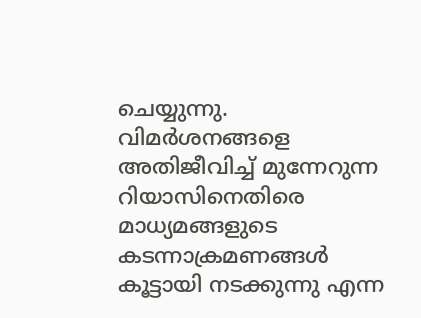ചെയ്യുന്നു. വിമര്‍ശനങ്ങളെ അതിജീവിച്ച് മുന്നേറുന്ന റിയാസിനെതിരെ മാധ്യമങ്ങളുടെ കടന്നാക്രമണങ്ങള്‍ കൂട്ടായി നടക്കുന്നു എന്ന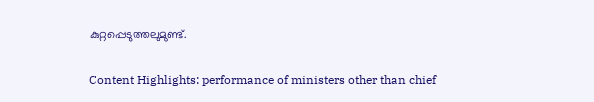കുറ്റപ്പെടുത്തലുമുണ്ട്.

Content Highlights: performance of ministers other than chief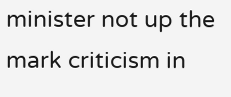minister not up the mark criticism in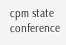cpm state conference